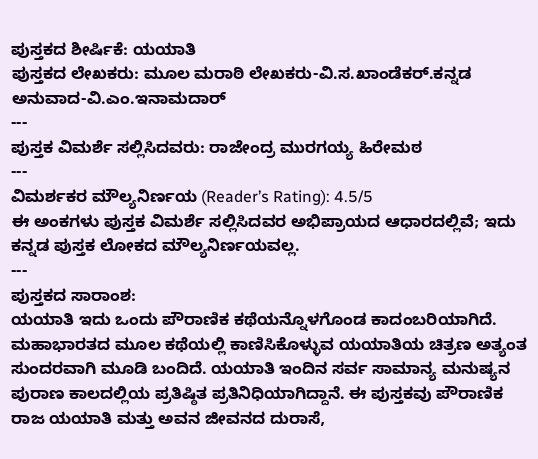ಪುಸ್ತಕದ ಶೀರ್ಷಿಕೆ: ಯಯಾತಿ
ಪುಸ್ತಕದ ಲೇಖಕರು: ಮೂಲ ಮರಾಠಿ ಲೇಖಕರು-ವಿ.ಸ.ಖಾಂಡೆಕರ್.ಕನ್ನಡ ಅನುವಾದ-ವಿ.ಎಂ.ಇನಾಮದಾರ್
---
ಪುಸ್ತಕ ವಿಮರ್ಶೆ ಸಲ್ಲಿಸಿದವರು: ರಾಜೇಂದ್ರ ಮುರಗಯ್ಯ ಹಿರೇಮಠ
---
ವಿಮರ್ಶಕರ ಮೌಲ್ಯನಿರ್ಣಯ (Reader’s Rating): 4.5/5
ಈ ಅಂಕಗಳು ಪುಸ್ತಕ ವಿಮರ್ಶೆ ಸಲ್ಲಿಸಿದವರ ಅಭಿಪ್ರಾಯದ ಆಧಾರದಲ್ಲಿವೆ; ಇದು ಕನ್ನಡ ಪುಸ್ತಕ ಲೋಕದ ಮೌಲ್ಯನಿರ್ಣಯವಲ್ಲ.
---
ಪುಸ್ತಕದ ಸಾರಾಂಶ:
ಯಯಾತಿ ಇದು ಒಂದು ಪೌರಾಣಿಕ ಕಥೆಯನ್ನೊಳಗೊಂಡ ಕಾದಂಬರಿಯಾಗಿದೆ. ಮಹಾಭಾರತದ ಮೂಲ ಕಥೆಯಲ್ಲಿ ಕಾಣಿಸಿಕೊಳ್ಳುವ ಯಯಾತಿಯ ಚಿತ್ರಣ ಅತ್ಯಂತ ಸುಂದರವಾಗಿ ಮೂಡಿ ಬಂದಿದೆ. ಯಯಾತಿ ಇಂದಿನ ಸರ್ವ ಸಾಮಾನ್ಯ ಮನುಷ್ಯನ ಪುರಾಣ ಕಾಲದಲ್ಲಿಯ ಪ್ರತಿಷ್ಠಿತ ಪ್ರತಿನಿಧಿಯಾಗಿದ್ದಾನೆ. ಈ ಪುಸ್ತಕವು ಪೌರಾಣಿಕ ರಾಜ ಯಯಾತಿ ಮತ್ತು ಅವನ ಜೀವನದ ದುರಾಸೆ,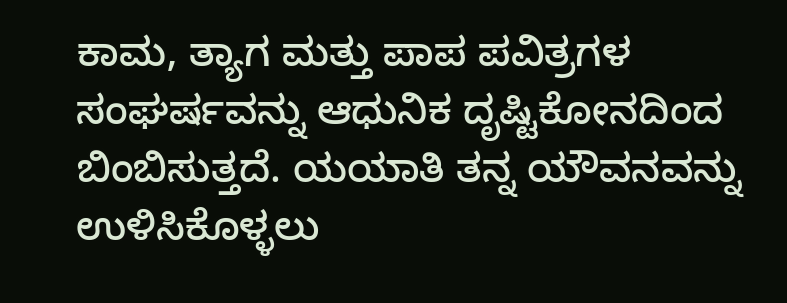ಕಾಮ, ತ್ಯಾಗ ಮತ್ತು ಪಾಪ ಪವಿತ್ರಗಳ ಸಂಘರ್ಷವನ್ನು ಆಧುನಿಕ ದೃಷ್ಟಿಕೋನದಿಂದ ಬಿಂಬಿಸುತ್ತದೆ. ಯಯಾತಿ ತನ್ನ ಯೌವನವನ್ನು ಉಳಿಸಿಕೊಳ್ಳಲು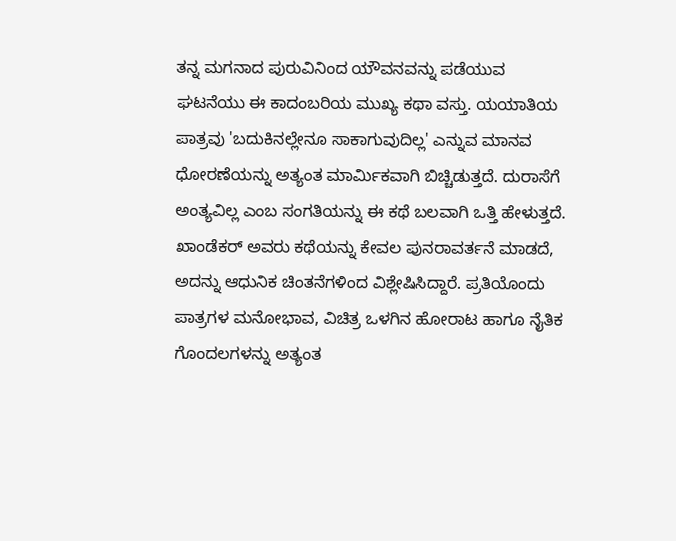ತನ್ನ ಮಗನಾದ ಪುರುವಿನಿಂದ ಯೌವನವನ್ನು ಪಡೆಯುವ ಘಟನೆಯು ಈ ಕಾದಂಬರಿಯ ಮುಖ್ಯ ಕಥಾ ವಸ್ತು. ಯಯಾತಿಯ ಪಾತ್ರವು 'ಬದುಕಿನಲ್ಲೇನೂ ಸಾಕಾಗುವುದಿಲ್ಲ' ಎನ್ನುವ ಮಾನವ ಧೋರಣೆಯನ್ನು ಅತ್ಯಂತ ಮಾರ್ಮಿಕವಾಗಿ ಬಿಚ್ಚಿಡುತ್ತದೆ. ದುರಾಸೆಗೆ ಅಂತ್ಯವಿಲ್ಲ ಎಂಬ ಸಂಗತಿಯನ್ನು ಈ ಕಥೆ ಬಲವಾಗಿ ಒತ್ತಿ ಹೇಳುತ್ತದೆ. ಖಾಂಡೆಕರ್ ಅವರು ಕಥೆಯನ್ನು ಕೇವಲ ಪುನರಾವರ್ತನೆ ಮಾಡದೆ, ಅದನ್ನು ಆಧುನಿಕ ಚಿಂತನೆಗಳಿಂದ ವಿಶ್ಲೇಷಿಸಿದ್ದಾರೆ. ಪ್ರತಿಯೊಂದು ಪಾತ್ರಗಳ ಮನೋಭಾವ, ವಿಚಿತ್ರ ಒಳಗಿನ ಹೋರಾಟ ಹಾಗೂ ನೈತಿಕ ಗೊಂದಲಗಳನ್ನು ಅತ್ಯಂತ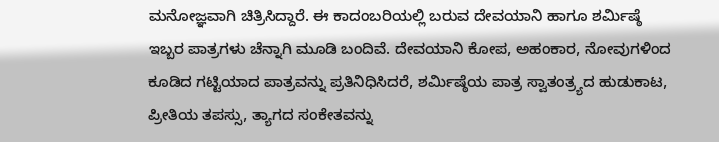ಮನೋಜ್ಞವಾಗಿ ಚಿತ್ರಿಸಿದ್ದಾರೆ. ಈ ಕಾದಂಬರಿಯಲ್ಲಿ ಬರುವ ದೇವಯಾನಿ ಹಾಗೂ ಶರ್ಮಿಷ್ಠೆ ಇಬ್ಬರ ಪಾತ್ರಗಳು ಚೆನ್ನಾಗಿ ಮೂಡಿ ಬಂದಿವೆ. ದೇವಯಾನಿ ಕೋಪ, ಅಹಂಕಾರ, ನೋವುಗಳಿಂದ ಕೂಡಿದ ಗಟ್ಟಿಯಾದ ಪಾತ್ರವನ್ನು ಪ್ರತಿನಿಧಿಸಿದರೆ, ಶರ್ಮಿಷ್ಠೆಯ ಪಾತ್ರ ಸ್ವಾತಂತ್ರ್ಯದ ಹುಡುಕಾಟ, ಪ್ರೀತಿಯ ತಪಸ್ಸು, ತ್ಯಾಗದ ಸಂಕೇತವನ್ನು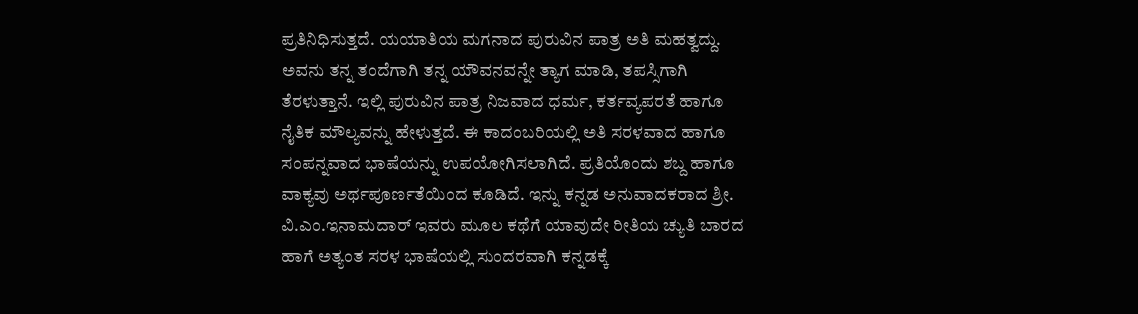ಪ್ರತಿನಿಧಿಸುತ್ತದೆ. ಯಯಾತಿಯ ಮಗನಾದ ಪುರುವಿನ ಪಾತ್ರ ಅತಿ ಮಹತ್ವದ್ದು. ಅವನು ತನ್ನ ತಂದೆಗಾಗಿ ತನ್ನ ಯೌವನವನ್ನೇ ತ್ಯಾಗ ಮಾಡಿ, ತಪಸ್ಸಿಗಾಗಿ ತೆರಳುತ್ತಾನೆ. ಇಲ್ಲಿ ಪುರುವಿನ ಪಾತ್ರ ನಿಜವಾದ ಧರ್ಮ, ಕರ್ತವ್ಯಪರತೆ ಹಾಗೂ ನೈತಿಕ ಮೌಲ್ಯವನ್ನು ಹೇಳುತ್ತದೆ. ಈ ಕಾದಂಬರಿಯಲ್ಲಿ ಅತಿ ಸರಳವಾದ ಹಾಗೂ ಸಂಪನ್ನವಾದ ಭಾಷೆಯನ್ನು ಉಪಯೋಗಿಸಲಾಗಿದೆ. ಪ್ರತಿಯೊಂದು ಶಬ್ದ ಹಾಗೂ ವಾಕ್ಯವು ಅರ್ಥಪೂರ್ಣತೆಯಿಂದ ಕೂಡಿದೆ. ಇನ್ನು ಕನ್ನಡ ಅನುವಾದಕರಾದ ಶ್ರೀ. ವಿ.ಎಂ.ಇನಾಮದಾರ್ ಇವರು ಮೂಲ ಕಥೆಗೆ ಯಾವುದೇ ರೀತಿಯ ಚ್ಯುತಿ ಬಾರದ ಹಾಗೆ ಅತ್ಯಂತ ಸರಳ ಭಾಷೆಯಲ್ಲಿ ಸುಂದರವಾಗಿ ಕನ್ನಡಕ್ಕೆ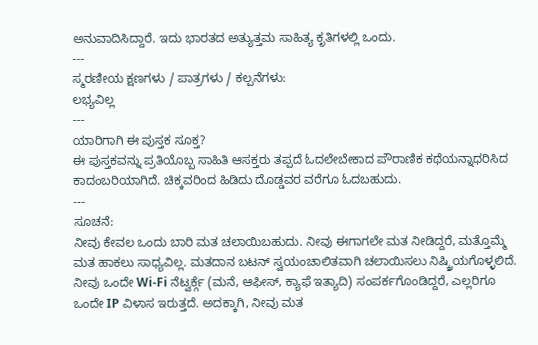ಅನುವಾದಿಸಿದ್ದಾರೆ. ಇದು ಭಾರತದ ಅತ್ಯುತ್ತಮ ಸಾಹಿತ್ಯ ಕೃತಿಗಳಲ್ಲಿ ಒಂದು.
---
ಸ್ಮರಣೀಯ ಕ್ಷಣಗಳು / ಪಾತ್ರಗಳು / ಕಲ್ಪನೆಗಳು:
ಲಭ್ಯವಿಲ್ಲ
---
ಯಾರಿಗಾಗಿ ಈ ಪುಸ್ತಕ ಸೂಕ್ತ?
ಈ ಪುಸ್ತಕವನ್ನು ಪ್ರತಿಯೊಬ್ಬ ಸಾಹಿತಿ ಆಸಕ್ತರು ತಪ್ಪದೆ ಓದಲೇಬೇಕಾದ ಪೌರಾಣಿಕ ಕಥೆಯನ್ನಾಧರಿಸಿದ ಕಾದಂಬರಿಯಾಗಿದೆ. ಚಿಕ್ಕವರಿಂದ ಹಿಡಿದು ದೊಡ್ಡವರ ವರೆಗೂ ಓದಬಹುದು.
---
ಸೂಚನೆ:
ನೀವು ಕೇವಲ ಒಂದು ಬಾರಿ ಮತ ಚಲಾಯಿಬಹುದು. ನೀವು ಈಗಾಗಲೇ ಮತ ನೀಡಿದ್ದರೆ, ಮತ್ತೊಮ್ಮೆ ಮತ ಹಾಕಲು ಸಾಧ್ಯವಿಲ್ಲ. ಮತದಾನ ಬಟನ್ ಸ್ವಯಂಚಾಲಿತವಾಗಿ ಚಲಾಯಿಸಲು ನಿಷ್ಕ್ರಿಯಗೊಳ್ಳಲಿದೆ. ನೀವು ಒಂದೇ Wi-Fi ನೆಟ್ವರ್ಕ್ಗೆ (ಮನೆ, ಆಫೀಸ್, ಕ್ಯಾಫೆ ಇತ್ಯಾದಿ) ಸಂಪರ್ಕಗೊಂಡಿದ್ದರೆ, ಎಲ್ಲರಿಗೂ ಒಂದೇ IP ವಿಳಾಸ ಇರುತ್ತದೆ. ಅದಕ್ಕಾಗಿ, ನೀವು ಮತ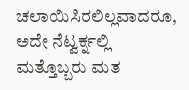ಚಲಾಯಿಸಿರಲಿಲ್ಲವಾದರೂ, ಅದೇ ನೆಟ್ವರ್ಕ್ನಲ್ಲಿ ಮತ್ತೊಬ್ಬರು ಮತ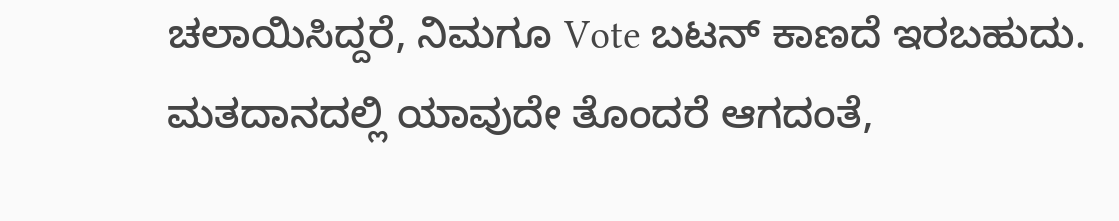ಚಲಾಯಿಸಿದ್ದರೆ, ನಿಮಗೂ Vote ಬಟನ್ ಕಾಣದೆ ಇರಬಹುದು. ಮತದಾನದಲ್ಲಿ ಯಾವುದೇ ತೊಂದರೆ ಆಗದಂತೆ,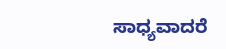ಸಾಧ್ಯವಾದರೆ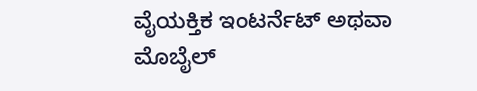ವೈಯಕ್ತಿಕ ಇಂಟರ್ನೆಟ್ ಅಥವಾ ಮೊಬೈಲ್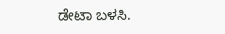ಡೇಟಾ ಬಳಸಿ.